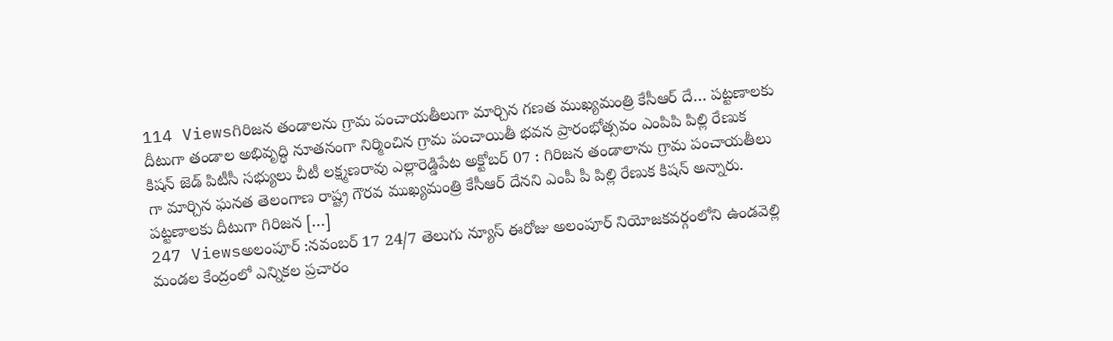114 Viewsగిరిజన తండాలను గ్రామ పంచాయతీలుగా మార్చిన గణత ముఖ్యమంత్రి కేసీఆర్ దే… పట్టణాలకు దీటుగా తండాల అభివృద్ధి నూతనంగా నిర్మించిన గ్రామ పంచాయితీ భవన ప్రారంభోత్సవం ఎంపిపి పిల్లి రేణుక కిషన్ జెడ్ పిటీసీ సభ్యులు చీటీ లక్ష్మణరావు ఎల్లారెడ్డిపేట అక్టోబర్ 07 : గిరిజన తండాలాను గ్రామ పంచాయతీలు గా మార్చిన ఘనత తెలంగాణ రాష్ట్ర గౌరవ ముఖ్యమంత్రి కేసీఆర్ దేనని ఎంపీ పీ పిల్లి రేణుక కిషన్ అన్నారు. పట్టణాలకు దీటుగా గిరిజన […]
247 Viewsఅలంపూర్ :నవంబర్ 17 24/7 తెలుగు న్యూస్ ఈరోజు అలంపూర్ నియోజకవర్గంలోని ఉండవెల్లి మండల కేంద్రంలో ఎన్నికల ప్రచారం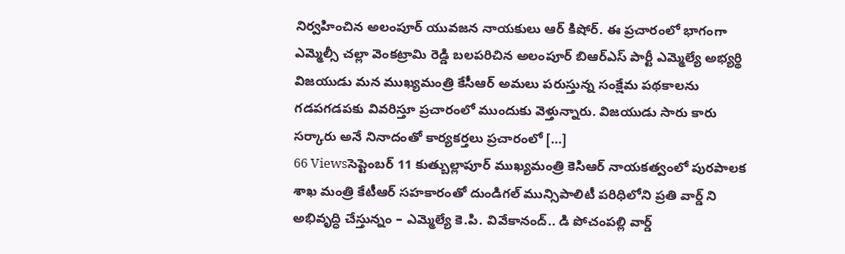నిర్వహించిన అలంపూర్ యువజన నాయకులు ఆర్ కిషోర్. ఈ ప్రచారంలో భాగంగా ఎమ్మెల్సీ చల్లా వెంకట్రామి రెడ్డి బలపరిచిన అలంపూర్ బిఆర్ఎస్ పార్టీ ఎమ్మెల్యే అభ్యర్థి విజయుడు మన ముఖ్యమంత్రి కేసీఆర్ అమలు పరుస్తున్న సంక్షేమ పథకాలను గడపగడపకు వివరిస్తూ ప్రచారంలో ముందుకు వెళ్తున్నారు. విజయుడు సారు కారు సర్కారు అనే నినాదంతో కార్యకర్తలు ప్రచారంలో […]
66 Viewsసెప్టెంబర్ 11 కుత్బుల్లాపూర్ ముఖ్యమంత్రి కెసిఆర్ నాయకత్వంలో పురపాలక శాఖ మంత్రి కేటీఆర్ సహకారంతో దుండిగల్ మున్సిపాలిటీ పరిధిలోని ప్రతి వార్డ్ ని అభివృద్ధి చేస్తున్నం – ఎమ్మెల్యే కె.పి. వివేకానంద్.. డి పోచంపల్లి వార్డ్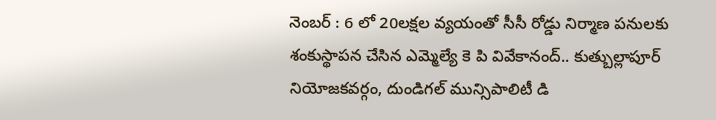నెంబర్ : 6 లో 20లక్షల వ్యయంతో సీసీ రోడ్డు నిర్మాణ పనులకు శంకుస్థాపన చేసిన ఎమ్మెల్యే కె పి వివేకానంద్.. కుత్బుల్లాపూర్ నియోజకవర్గం, దుండిగల్ మున్సిపాలిటీ డి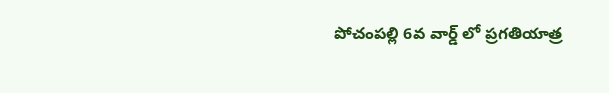పోచంపల్లి 6వ వార్డ్ లో ప్రగతియాత్ర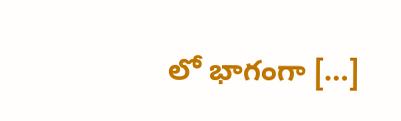లో భాగంగా […]